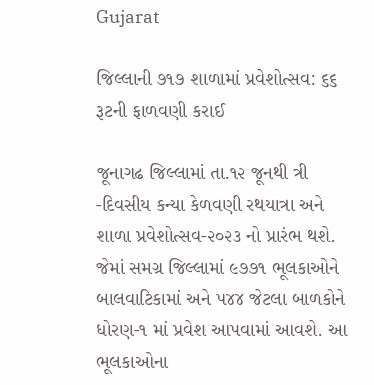Gujarat

જિલ્લાની ૭૧૭ શાળામાં પ્રવેશોત્સવ: ૬૬ રૂટની ફાળવણી કરાઈ

જૂનાગઢ જિલ્લામાં તા.૧૨ જૂનથી ત્રી -દિવસીય કન્યા કેળવણી રથયાત્રા અને શાળા પ્રવેશોત્સવ-૨૦૨૩ નો પ્રારંભ થશે. જેમાં સમગ્ર જિલ્લામાં ૯૭૭૧ ભૂલકાઓને બાલવાટિકામાં અને ૫૪૪ જેટલા બાળકોને ધોરણ-૧ માં પ્રવેશ આપવામાં આવશે. આ ભૂલકાઓના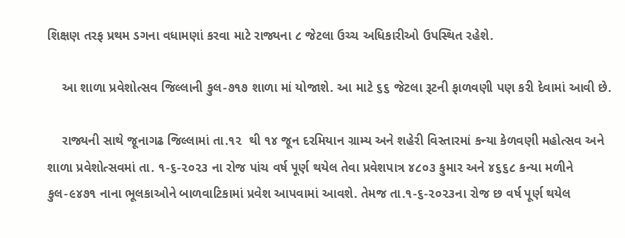શિક્ષણ તરફ પ્રથમ ડગના વધામણાં કરવા માટે રાજ્યના ૮ જેટલા ઉચ્ચ અધિકારીઓ ઉપસ્થિત રહેશે.

    આ શાળા પ્રવેશોત્સવ જિલ્લાની કુલ-૭૧૭ શાળા માં યોજાશે. આ માટે ૬૬ જેટલા રૂટની ફાળવણી પણ કરી દેવામાં આવી છે.

    રાજ્યની સાથે જૂનાગઢ જિલ્લામાં તા.૧૨  થી ૧૪ જૂન દરમિયાન ગ્રામ્ય અને શહેરી વિસ્તારમાં કન્યા કેળવણી મહોત્સવ અને શાળા પ્રવેશોત્સવમાં તા. ૧-૬-૨૦૨૩ ના રોજ પાંચ વર્ષ પૂર્ણ થયેલ તેવા પ્રવેશપાત્ર ૪૮૦૩ કુમાર અને ૪૬૬૮ કન્યા મળીને કુલ-૯૪૭૧ નાના ભૂલકાઓને બાળવાટિકામાં પ્રવેશ આપવામાં આવશે. તેમજ તા.૧-૬-૨૦૨૩ના રોજ છ વર્ષ પૂર્ણ થયેલ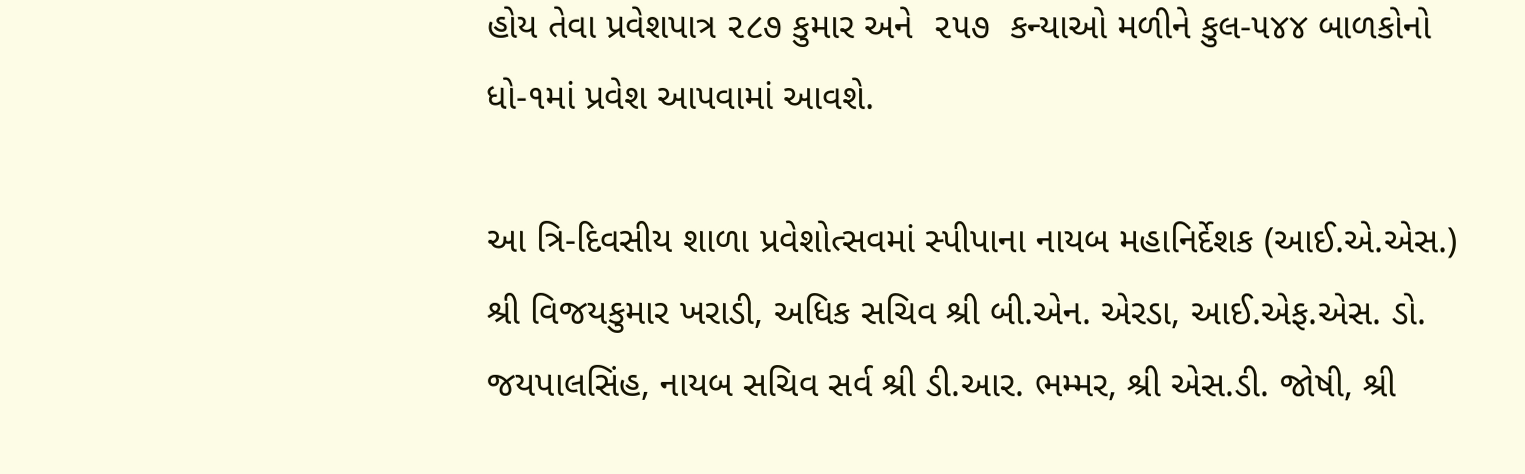હોય તેવા પ્રવેશપાત્ર ૨૮૭ કુમાર અને  ૨૫૭  કન્યાઓ મળીને કુલ-૫૪૪ બાળકોનો ધો-૧માં પ્રવેશ આપવામાં આવશે.

આ ત્રિ-દિવસીય શાળા પ્રવેશોત્સવમાં સ્પીપાના નાયબ મહાનિર્દેશક (આઈ.એ.એસ.) શ્રી વિજયકુમાર ખરાડી, અધિક સચિવ શ્રી બી.એન. એરડા, આઈ.એફ.એસ. ડો. જયપાલસિંહ, નાયબ સચિવ સર્વ શ્રી ડી.આર. ભમ્મર, શ્રી એસ.ડી. જોષી, શ્રી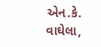એન.કે. વાઘેલા,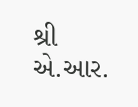શ્રી એ.આર.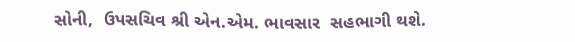સોની,  ઉપસચિવ શ્રી એન.એમ. ભાવસાર  સહભાગી થશે.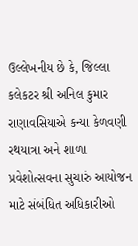ઉલ્લેખનીય છે કે, જિલ્લા કલેકટર શ્રી અનિલ કુમાર રાણાવસિયાએ કન્યા કેળવણી રથયાત્રા અને શાળા પ્રવેશોત્સવના સુચારું આયોજન માટે સંબંધિત અધિકારીઓ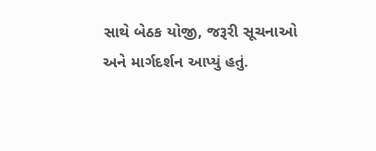સાથે બેઠક યોજી, જરૂરી સૂચનાઓ અને માર્ગદર્શન આપ્યું હતું.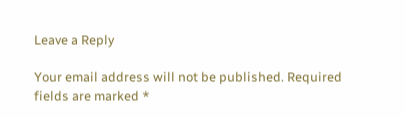Leave a Reply

Your email address will not be published. Required fields are marked *